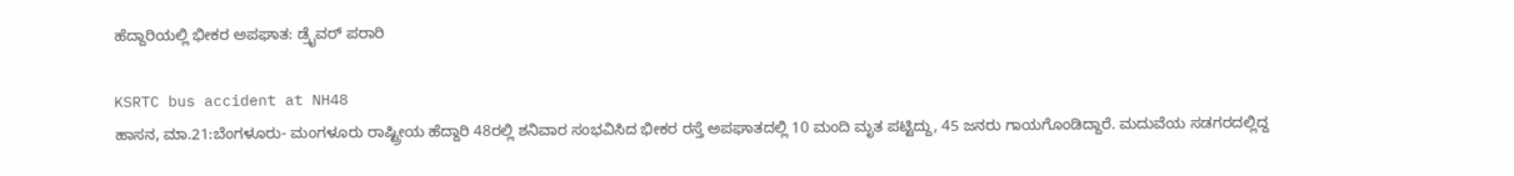ಹೆದ್ದಾರಿಯಲ್ಲಿ ಭೀಕರ ಅಪಘಾತ: ಡ್ರೈವರ್ ಪರಾರಿ

KSRTC bus accident at NH48
ಹಾಸನ, ಮಾ.21:ಬೆಂಗಳೂರು- ಮಂಗಳೂರು ರಾಷ್ಟ್ರೀಯ ಹೆದ್ದಾರಿ 48ರಲ್ಲಿ ಶನಿವಾರ ಸಂಭವಿಸಿದ ಭೀಕರ ರಸ್ತೆ ಅಪಘಾತದಲ್ಲಿ 10 ಮಂದಿ ಮೃತ ಪಟ್ಟಿದ್ದು, 45 ಜನರು ಗಾಯಗೊಂಡಿದ್ದಾರೆ. ಮದುವೆಯ ಸಡಗರದಲ್ಲಿದ್ದ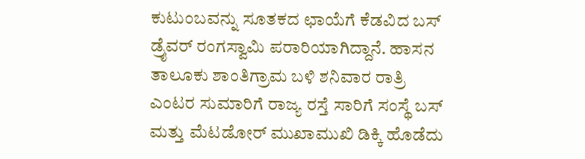ಕುಟುಂಬವನ್ನು ಸೂತಕದ ಛಾಯೆಗೆ ಕೆಡವಿದ ಬಸ್ ಡ್ರೈವರ್ ರಂಗಸ್ವಾಮಿ ಪರಾರಿಯಾಗಿದ್ದಾನೆ. ಹಾಸನ ತಾಲೂಕು ಶಾಂತಿಗ್ರಾಮ ಬಳಿ ಶನಿವಾರ ರಾತ್ರಿ ಎಂಟರ ಸುಮಾರಿಗೆ ರಾಜ್ಯ ರಸ್ತೆ ಸಾರಿಗೆ ಸಂಸ್ಥೆ ಬಸ್ ಮತ್ತು ಮೆಟಡೋರ್ ಮುಖಾಮುಖಿ ಡಿಕ್ಕಿ ಹೊಡೆದು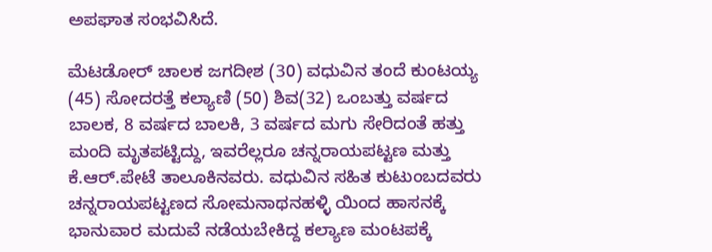ಅಪಘಾತ ಸಂಭವಿಸಿದೆ.

ಮೆಟಡೋರ್ ಚಾಲಕ ಜಗದೀಶ (30) ವಧುವಿನ ತಂದೆ ಕುಂಟಯ್ಯ (45) ಸೋದರತ್ತೆ ಕಲ್ಯಾಣಿ (50) ಶಿವ(32) ಒಂಬತ್ತು ವರ್ಷದ ಬಾಲಕ, 8 ವರ್ಷದ ಬಾಲಕಿ, 3 ವರ್ಷದ ಮಗು ಸೇರಿದಂತೆ ಹತ್ತು ಮಂದಿ ಮೃತಪಟ್ಟಿದ್ದು, ಇವರೆಲ್ಲರೂ ಚನ್ನರಾಯಪಟ್ಟಣ ಮತ್ತು ಕೆ.ಆರ್.ಪೇಟೆ ತಾಲೂಕಿನವರು. ವಧುವಿನ ಸಹಿತ ಕುಟುಂಬದವರು ಚನ್ನರಾಯಪಟ್ಟಣದ ಸೋಮನಾಥನಹಳ್ಳಿ ಯಿಂದ ಹಾಸನಕ್ಕೆ ಭಾನುವಾರ ಮದುವೆ ನಡೆಯಬೇಕಿದ್ದ ಕಲ್ಯಾಣ ಮಂಟಪಕ್ಕೆ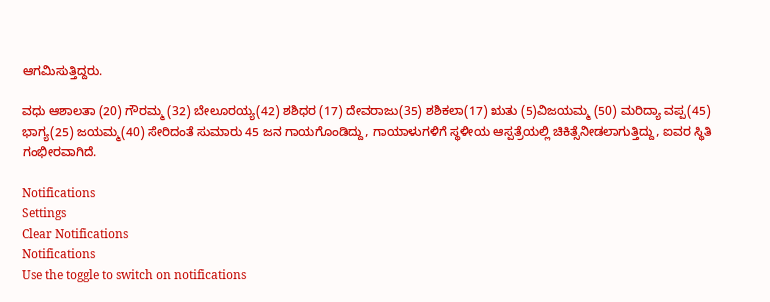ಆಗಮಿಸುತ್ತಿದ್ದರು.

ವಧು ಆಶಾಲತಾ (20) ಗೌರಮ್ಮ (32) ಬೇಲೂರಯ್ಯ(42) ಶಶಿಧರ (17) ದೇವರಾಜು(35) ಶಶಿಕಲಾ(17) ಋತು (5)ವಿಜಯಮ್ಮ (50) ಮರಿದ್ಯಾ ವಪ್ಪ(45) ಭಾಗ್ಯ(25) ಜಯಮ್ಮ(40) ಸೇರಿದಂತೆ ಸುಮಾರು 45 ಜನ ಗಾಯಗೊಂಡಿದ್ದು, ಗಾಯಾಳುಗಳಿಗೆ ಸ್ಥಳೀಯ ಆಸ್ಪತ್ರೆಯಲ್ಲಿ ಚಿಕಿತ್ಸೆನೀಡಲಾಗುತ್ತಿದ್ದು, ಐವರ ಸ್ಥಿತಿ ಗಂಭೀರವಾಗಿದೆ.

Notifications
Settings
Clear Notifications
Notifications
Use the toggle to switch on notifications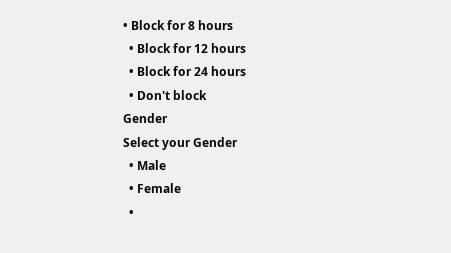• Block for 8 hours
  • Block for 12 hours
  • Block for 24 hours
  • Don't block
Gender
Select your Gender
  • Male
  • Female
  •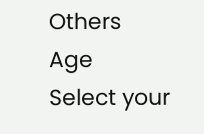Others
Age
Select your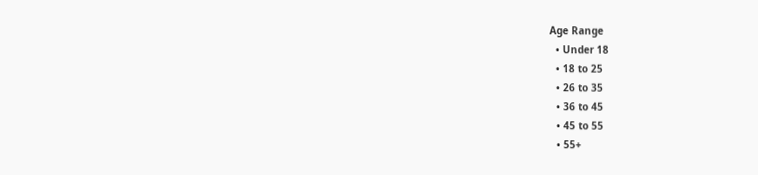Age Range
  • Under 18
  • 18 to 25
  • 26 to 35
  • 36 to 45
  • 45 to 55
  • 55+